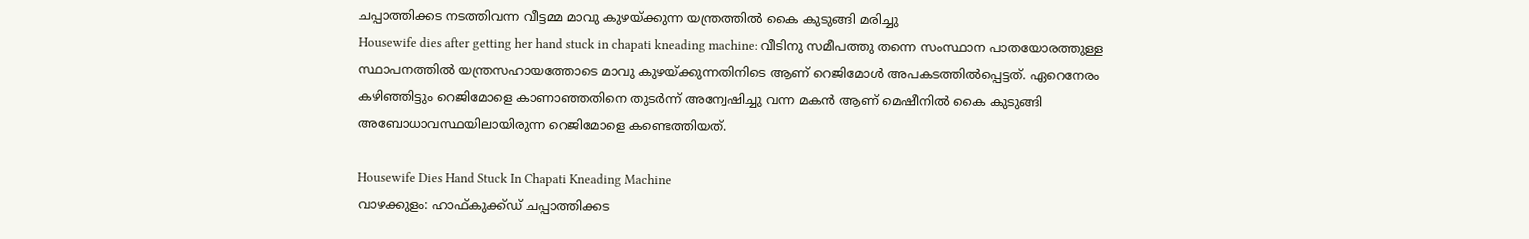ചപ്പാത്തിക്കട നടത്തിവന്ന വീട്ടമ്മ മാവു കുഴയ്ക്കുന്ന യന്ത്രത്തിൽ കൈ കുടുങ്ങി മരിച്ചു
Housewife dies after getting her hand stuck in chapati kneading machine: വീടിനു സമീപത്തു തന്നെ സംസ്ഥാന പാതയോരത്തുള്ള സ്ഥാപനത്തിൽ യന്ത്രസഹായത്തോടെ മാവു കുഴയ്ക്കുന്നതിനിടെ ആണ് റെജിമോൾ അപകടത്തിൽപ്പെട്ടത്. ഏറെനേരം കഴിഞ്ഞിട്ടും റെജിമോളെ കാണാഞ്ഞതിനെ തുടർന്ന് അന്വേഷിച്ചു വന്ന മകൻ ആണ് മെഷീനിൽ കൈ കുടുങ്ങി അബോധാവസ്ഥയിലായിരുന്ന റെജിമോളെ കണ്ടെത്തിയത്.

Housewife Dies Hand Stuck In Chapati Kneading Machine
വാഴക്കുളം: ഹാഫ്കുക്ക്ഡ് ചപ്പാത്തിക്കട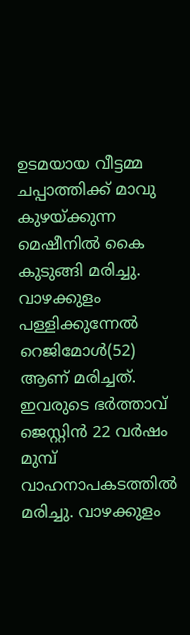ഉടമയായ വീട്ടമ്മ ചപ്പാത്തിക്ക് മാവു കുഴയ്ക്കുന്ന മെഷീനിൽ കൈ കുടുങ്ങി മരിച്ചു. വാഴക്കുളം പള്ളിക്കുന്നേൽ റെജിമോൾ(52) ആണ് മരിച്ചത്. ഇവരുടെ ഭർത്താവ് ജെസ്റ്റിൻ 22 വർഷം മുമ്പ് വാഹനാപകടത്തിൽ മരിച്ചു. വാഴക്കുളം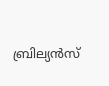ബ്രില്യൻസ്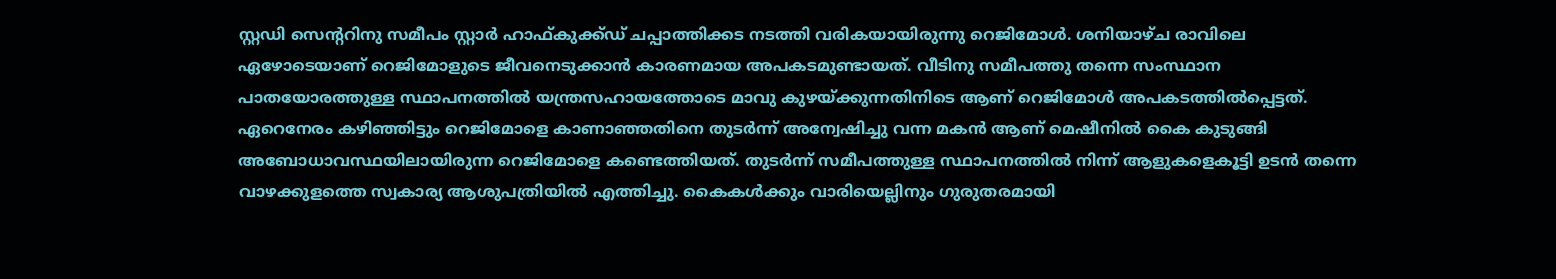സ്റ്റഡി സെൻ്ററിനു സമീപം സ്റ്റാർ ഹാഫ്കുക്ക്ഡ് ചപ്പാത്തിക്കട നടത്തി വരികയായിരുന്നു റെജിമോൾ. ശനിയാഴ്ച രാവിലെ ഏഴോടെയാണ് റെജിമോളുടെ ജീവനെടുക്കാൻ കാരണമായ അപകടമുണ്ടായത്. വീടിനു സമീപത്തു തന്നെ സംസ്ഥാന പാതയോരത്തുള്ള സ്ഥാപനത്തിൽ യന്ത്രസഹായത്തോടെ മാവു കുഴയ്ക്കുന്നതിനിടെ ആണ് റെജിമോൾ അപകടത്തിൽപ്പെട്ടത്.
ഏറെനേരം കഴിഞ്ഞിട്ടും റെജിമോളെ കാണാഞ്ഞതിനെ തുടർന്ന് അന്വേഷിച്ചു വന്ന മകൻ ആണ് മെഷീനിൽ കൈ കുടുങ്ങി അബോധാവസ്ഥയിലായിരുന്ന റെജിമോളെ കണ്ടെത്തിയത്. തുടർന്ന് സമീപത്തുള്ള സ്ഥാപനത്തിൽ നിന്ന് ആളുകളെകൂട്ടി ഉടൻ തന്നെ വാഴക്കുളത്തെ സ്വകാര്യ ആശുപത്രിയിൽ എത്തിച്ചു. കൈകൾക്കും വാരിയെല്ലിനും ഗുരുതരമായി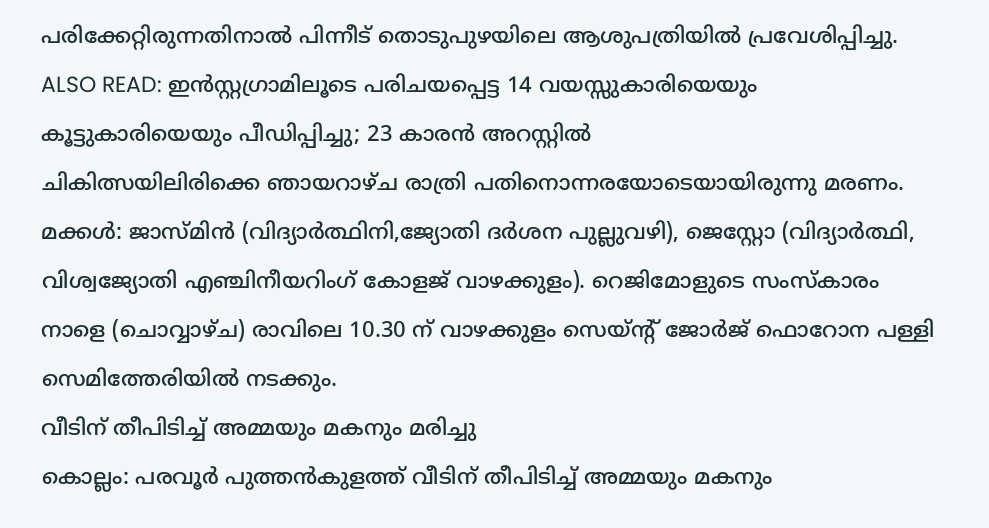പരിക്കേറ്റിരുന്നതിനാൽ പിന്നീട് തൊടുപുഴയിലെ ആശുപത്രിയിൽ പ്രവേശിപ്പിച്ചു.
ALSO READ: ഇൻസ്റ്റഗ്രാമിലൂടെ പരിചയപ്പെട്ട 14 വയസ്സുകാരിയെയും കൂട്ടുകാരിയെയും പീഡിപ്പിച്ചു; 23 കാരൻ അറസ്റ്റിൽ
ചികിത്സയിലിരിക്കെ ഞായറാഴ്ച രാത്രി പതിനൊന്നരയോടെയായിരുന്നു മരണം. മക്കൾ: ജാസ്മിൻ (വിദ്യാർത്ഥിനി,ജ്യോതി ദർശന പുല്ലുവഴി), ജെസ്റ്റോ (വിദ്യാർത്ഥി, വിശ്വജ്യോതി എഞ്ചിനീയറിംഗ് കോളജ് വാഴക്കുളം). റെജിമോളുടെ സംസ്കാരം നാളെ (ചൊവ്വാഴ്ച) രാവിലെ 10.30 ന് വാഴക്കുളം സെയ്ൻ്റ് ജോർജ് ഫൊറോന പള്ളി സെമിത്തേരിയിൽ നടക്കും.
വീടിന് തീപിടിച്ച് അമ്മയും മകനും മരിച്ചു
കൊല്ലം: പരവൂർ പുത്തൻകുളത്ത് വീടിന് തീപിടിച്ച് അമ്മയും മകനും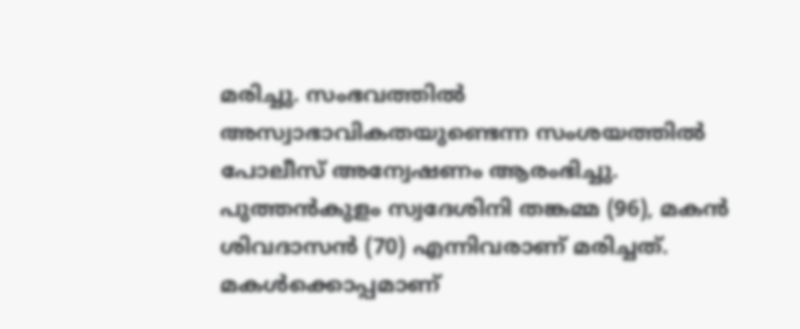മരിച്ചു. സംഭവത്തിൽ അസ്വാഭാവികതയുണ്ടെന്ന സംശയത്തിൽ പോലീസ് അന്വേഷണം ആരംഭിച്ചു. പുത്തൻകുളം സ്വദേശിനി തങ്കമ്മ (96), മകൻ ശിവദാസൻ (70) എന്നിവരാണ് മരിച്ചത്. മകൾക്കൊപ്പമാണ്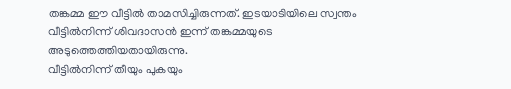തങ്കമ്മ ഈ വീട്ടിൽ താമസിച്ചിരുന്നത്. ഇടയാടിയിലെ സ്വന്തം വീട്ടിൽനിന്ന് ശിവദാസൻ ഇന്ന് തങ്കമ്മയുടെ അടുത്തെത്തിയതായിരുന്നു.
വീട്ടിൽനിന്ന് തീയും പുകയും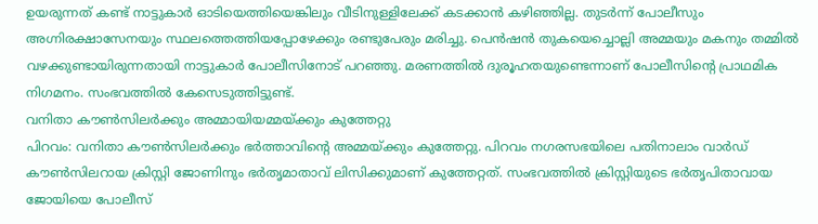ഉയരുന്നത് കണ്ട് നാട്ടുകാർ ഓടിയെത്തിയെങ്കിലും വീടിനുള്ളിലേക്ക് കടക്കാൻ കഴിഞ്ഞില്ല. തുടർന്ന് പോലീസും അഗ്നിരക്ഷാസേനയും സ്ഥലത്തെത്തിയപ്പോഴേക്കും രണ്ടുപേരും മരിച്ചു. പെൻഷൻ തുകയെച്ചൊല്ലി അമ്മയും മകനും തമ്മിൽ വഴക്കുണ്ടായിരുന്നതായി നാട്ടുകാർ പോലീസിനോട് പറഞ്ഞു. മരണത്തിൽ ദുരൂഹതയുണ്ടെന്നാണ് പോലീസിന്റെ പ്രാഥമിക നിഗമനം. സംഭവത്തിൽ കേസെടുത്തിട്ടുണ്ട്.
വനിതാ കൗൺസിലർക്കും അമ്മായിയമ്മയ്ക്കും കുത്തേറ്റു
പിറവം: വനിതാ കൗൺസിലർക്കും ഭർത്താവിന്റെ അമ്മയ്ക്കും കുത്തേറ്റു. പിറവം നഗരസഭയിലെ പതിനാലാം വാർഡ് കൗൺസിലറായ ക്രിസ്റ്റി ജോണിനും ഭർതൃമാതാവ് ലിസിക്കുമാണ് കുത്തേറ്റത്. സംഭവത്തിൽ ക്രിസ്റ്റിയുടെ ഭർതൃപിതാവായ ജോയിയെ പോലീസ്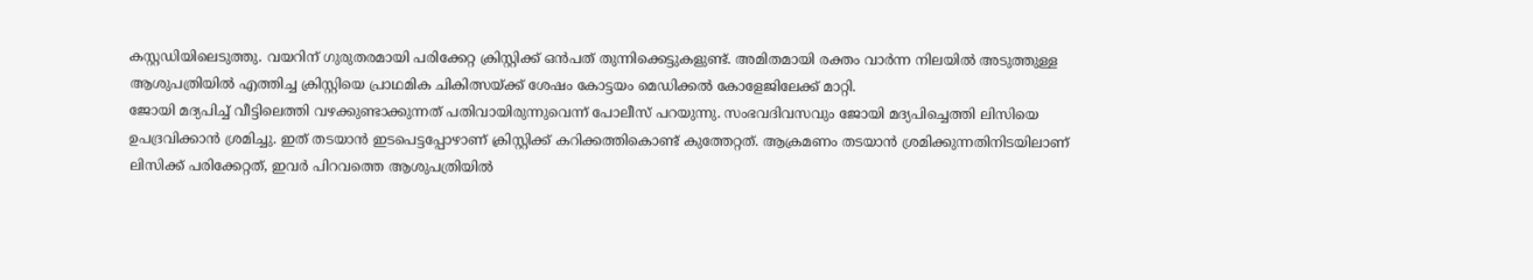കസ്റ്റഡിയിലെടുത്തു. വയറിന് ഗുരുതരമായി പരിക്കേറ്റ ക്രിസ്റ്റിക്ക് ഒൻപത് തുന്നിക്കെട്ടുകളുണ്ട്. അമിതമായി രക്തം വാർന്ന നിലയിൽ അടുത്തുള്ള ആശുപത്രിയിൽ എത്തിച്ച ക്രിസ്റ്റിയെ പ്രാഥമിക ചികിത്സയ്ക്ക് ശേഷം കോട്ടയം മെഡിക്കൽ കോളേജിലേക്ക് മാറ്റി.
ജോയി മദ്യപിച്ച് വീട്ടിലെത്തി വഴക്കുണ്ടാക്കുന്നത് പതിവായിരുന്നുവെന്ന് പോലീസ് പറയുന്നു. സംഭവദിവസവും ജോയി മദ്യപിച്ചെത്തി ലിസിയെ ഉപദ്രവിക്കാൻ ശ്രമിച്ചു. ഇത് തടയാൻ ഇടപെട്ടപ്പോഴാണ് ക്രിസ്റ്റിക്ക് കറിക്കത്തികൊണ്ട് കുത്തേറ്റത്. ആക്രമണം തടയാൻ ശ്രമിക്കുന്നതിനിടയിലാണ് ലിസിക്ക് പരിക്കേറ്റത്, ഇവർ പിറവത്തെ ആശുപത്രിയിൽ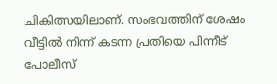ചികിത്സയിലാണ്. സംഭവത്തിന് ശേഷം വീട്ടിൽ നിന്ന് കടന്ന പ്രതിയെ പിന്നീട് പോലീസ്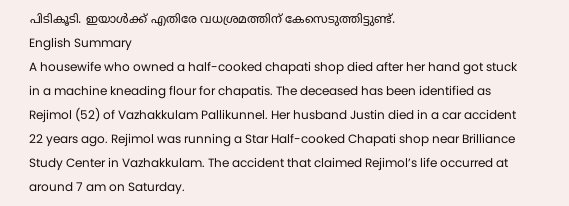പിടികൂടി. ഇയാൾക്ക് എതിരേ വധശ്രമത്തിന് കേസെടുത്തിട്ടുണ്ട്.
English Summary
A housewife who owned a half-cooked chapati shop died after her hand got stuck in a machine kneading flour for chapatis. The deceased has been identified as Rejimol (52) of Vazhakkulam Pallikunnel. Her husband Justin died in a car accident 22 years ago. Rejimol was running a Star Half-cooked Chapati shop near Brilliance Study Center in Vazhakkulam. The accident that claimed Rejimol’s life occurred at around 7 am on Saturday.